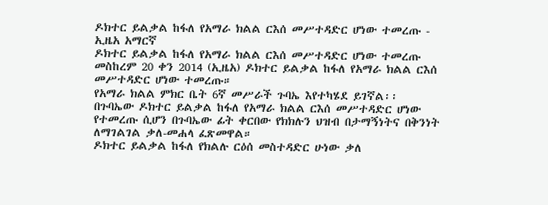ዶክተር ይልቃል ከፋለ የአማራ ክልል ርእሰ መሥተዳድር ሆነው ተመረጡ - ኢዜአ አማርኛ
ዶክተር ይልቃል ከፋለ የአማራ ክልል ርእሰ መሥተዳድር ሆነው ተመረጡ
መስከረም 20 ቀን 2014 (ኢዜአ) ዶክተር ይልቃል ከፋለ የአማራ ክልል ርእሰ መሥተዳድር ሆነው ተመረጡ።
የአማራ ክልል ምክር ቤት 6ኛ መሥራች ጉባኤ እየተካሄደ ይገኛል፡፡
በጉባኤው ዶክተር ይልቃል ከፋለ የአማራ ክልል ርእሰ መሥተዳድር ሆነው የተመረጡ ሲሆን በጉባኤው ፊት ቀርበው የክክሉን ህዝብ በታማኝነትና በቅንነት ለማገልገል ቃለ-መሐላ ፈጽመዋል።
ዶክተር ይልቃል ከፋለ የክልሉ ርዕሰ መስተዳድር ሁነው ቃለ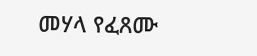መሃላ የፈጸሙ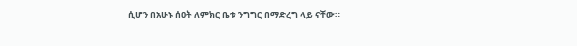ሲሆን በአሁኑ ሰዐት ለምክር ቤቱ ንግግር በማድረግ ላይ ናቸው።